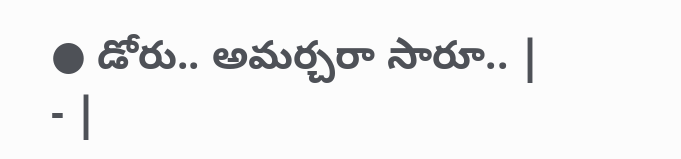● డోరు.. అమర్చరా సారూ.. | - |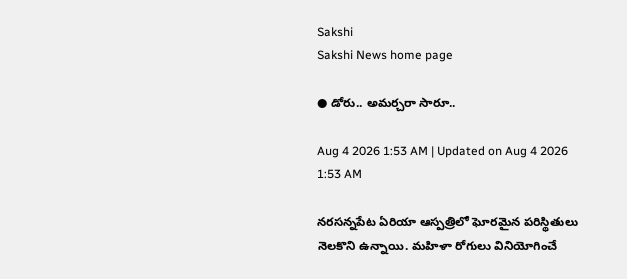Sakshi
Sakshi News home page

● డోరు.. అమర్చరా సారూ..

Aug 4 2026 1:53 AM | Updated on Aug 4 2026 1:53 AM

నరసన్నపేట ఏరియా ఆస్పత్రిలో ఘోరమైన పరిస్థితులు నెలకొని ఉన్నాయి. మహిళా రోగులు వినియోగించే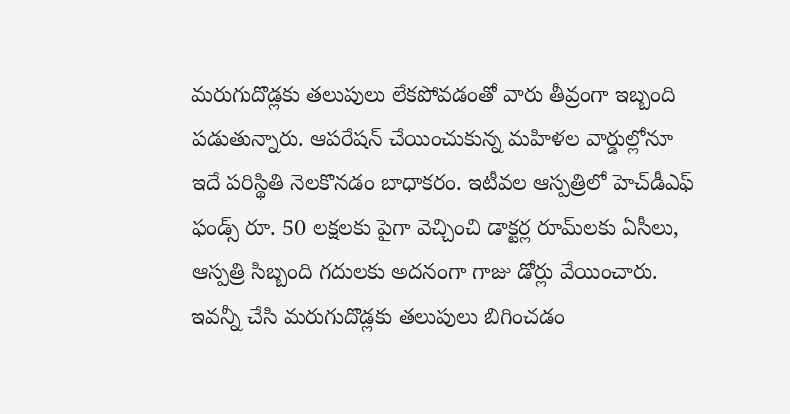మరుగుదొడ్లకు తలుపులు లేకపోవడంతో వారు తీవ్రంగా ఇబ్బంది పడుతున్నారు. ఆపరేషన్‌ చేయించుకున్న మహిళల వార్డుల్లోనూ ఇదే పరిస్థితి నెలకొనడం బాధాకరం. ఇటీవల ఆస్పత్రిలో హెచ్‌డీఎఫ్‌ ఫండ్స్‌ రూ. 50 లక్షలకు పైగా వెచ్చించి డాక్టర్ల రూమ్‌లకు ఏసీలు, ఆస్పత్రి సిబ్బంది గదులకు అదనంగా గాజు డోర్లు వేయించారు. ఇవన్నీ చేసి మరుగుదొడ్లకు తలుపులు బిగించడం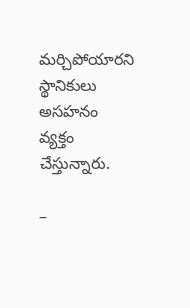మర్చిపోయారని స్థానికులు అసహనం వ్యక్తం చేస్తున్నారు.

–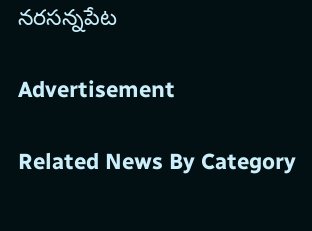నరసన్నపేట

Advertisement

Related News By Category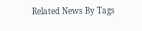Related News By Tags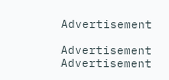Advertisement

Advertisement
Advertisement